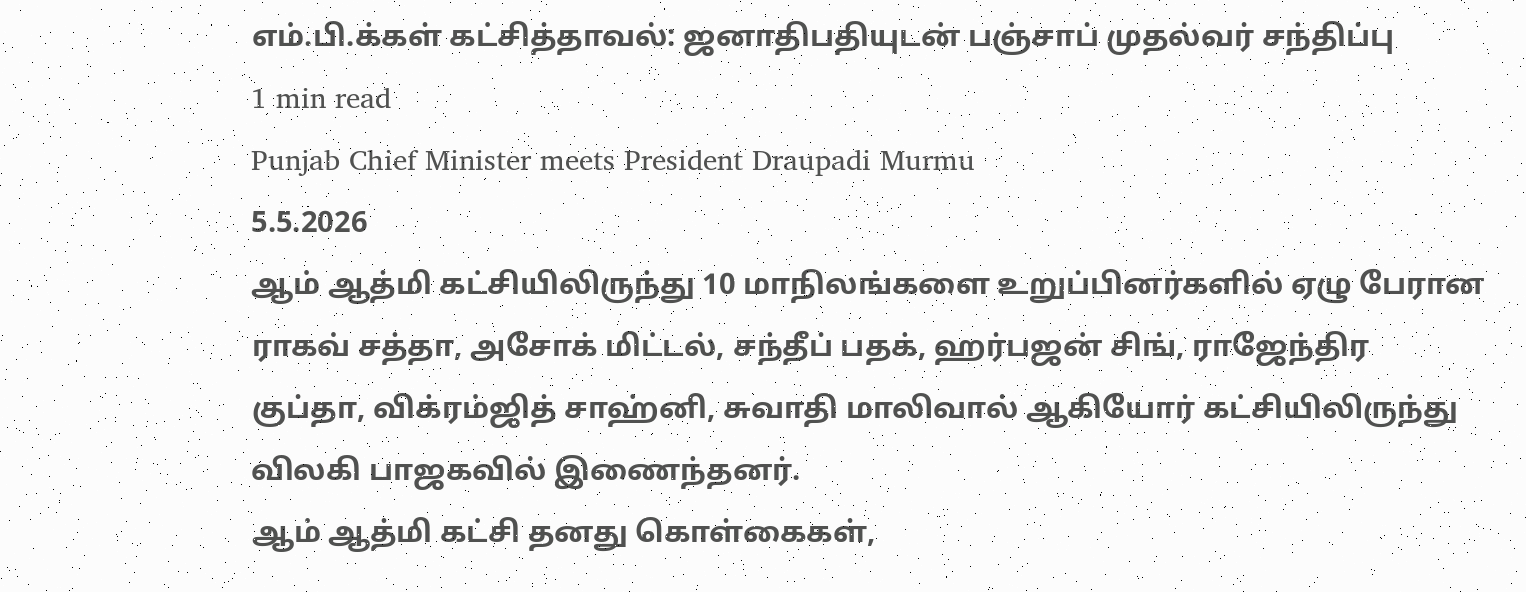எம்.பி.க்கள் கட்சித்தாவல்: ஜனாதிபதியுடன் பஞ்சாப் முதல்வர் சந்திப்பு
1 min read
Punjab Chief Minister meets President Draupadi Murmu
5.5.2026
ஆம் ஆத்மி கட்சியிலிருந்து 10 மாநிலங்களை உறுப்பினர்களில் ஏழு பேரான ராகவ் சத்தா, அசோக் மிட்டல், சந்தீப் பதக், ஹர்பஜன் சிங், ராஜேந்திர குப்தா, விக்ரம்ஜித் சாஹ்னி, சுவாதி மாலிவால் ஆகியோர் கட்சியிலிருந்து விலகி பாஜகவில் இணைந்தனர்.
ஆம் ஆத்மி கட்சி தனது கொள்கைகள்,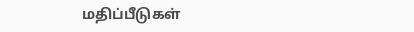மதிப்பீடுகள்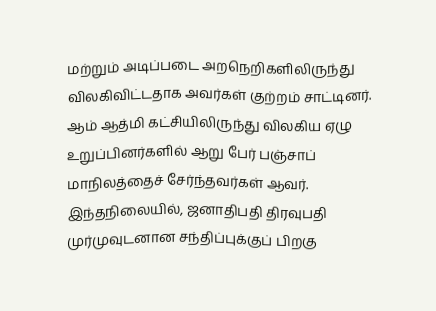மற்றும் அடிப்படை அறநெறிகளிலிருந்து விலகிவிட்டதாக அவர்கள் குற்றம் சாட்டினர்.
ஆம் ஆத்மி கட்சியிலிருந்து விலகிய ஏழு உறுப்பினர்களில் ஆறு பேர் பஞ்சாப் மாநிலத்தைச் சேர்ந்தவர்கள் ஆவர்.
இந்தநிலையில், ஜனாதிபதி திரவுபதி முர்முவுடனான சந்திப்புக்குப் பிறகு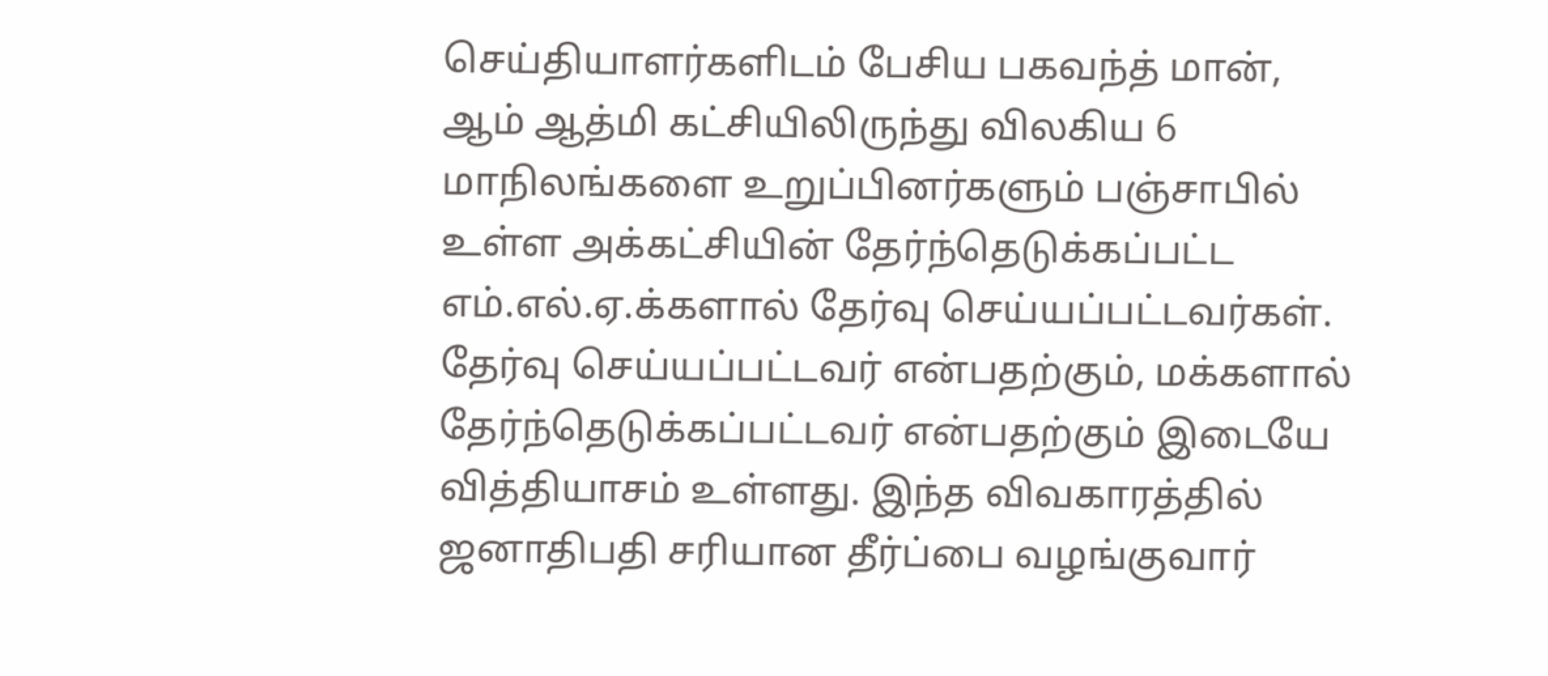செய்தியாளர்களிடம் பேசிய பகவந்த் மான்,
ஆம் ஆத்மி கட்சியிலிருந்து விலகிய 6 மாநிலங்களை உறுப்பினர்களும் பஞ்சாபில் உள்ள அக்கட்சியின் தேர்ந்தெடுக்கப்பட்ட எம்.எல்.ஏ.க்களால் தேர்வு செய்யப்பட்டவர்கள். தேர்வு செய்யப்பட்டவர் என்பதற்கும், மக்களால் தேர்ந்தெடுக்கப்பட்டவர் என்பதற்கும் இடையே வித்தியாசம் உள்ளது. இந்த விவகாரத்தில் ஜனாதிபதி சரியான தீர்ப்பை வழங்குவார்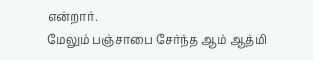என்றார்.
மேலும் பஞ்சாபை சேர்ந்த ஆம் ஆத்மி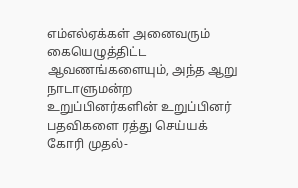எம்எல்ஏக்கள் அனைவரும் கையெழுத்திட்ட ஆவணங்களையும், அந்த ஆறு நாடாளுமன்ற உறுப்பினர்களின் உறுப்பினர் பதவிகளை ரத்து செய்யக் கோரி முதல்-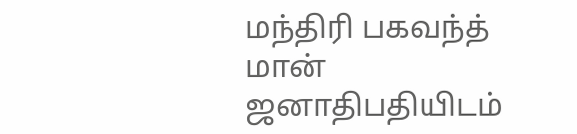மந்திரி பகவந்த் மான் ஜனாதிபதியிடம்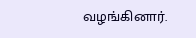வழங்கினார்.